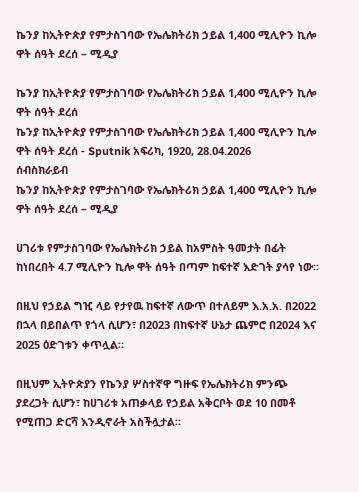ኬንያ ከኢትዮጵያ የምታስገባው የኤሌክትሪክ ኃይል 1,400 ሚሊዮን ኪሎ ዋት ሰዓት ደረሰ – ሚዲያ

ኬንያ ከኢትዮጵያ የምታስገባው የኤሌክትሪክ ኃይል 1,400 ሚሊዮን ኪሎ ዋት ሰዓት ደረሰ
ኬንያ ከኢትዮጵያ የምታስገባው የኤሌክትሪክ ኃይል 1,400 ሚሊዮን ኪሎ ዋት ሰዓት ደረሰ - Sputnik አፍሪካ, 1920, 28.04.2026
ሰብስክራይብ
ኬንያ ከኢትዮጵያ የምታስገባው የኤሌክትሪክ ኃይል 1,400 ሚሊዮን ኪሎ ዋት ሰዓት ደረሰ – ሚዲያ

ሀገሪቱ የምታስገባው የኤሌክትሪክ ኃይል ከአምስት ዓመታት በፊት ከነበረበት 4.7 ሚሊዮን ኪሎ ዋት ሰዓት በጣም ከፍተኛ እድገት ያሳየ ነው፡፡

በዚህ የኃይል ግዢ ላይ የታየዉ ከፍተኛ ለውጥ በተለይም እ.አ.አ. በ2022 በኋላ በይበልጥ የጎላ ሲሆን፣ በ2023 በከፍተኛ ሁኔታ ጨምሮ በ2024 እና 2025 ዕድገቱን ቀጥሏል።

በዚህም ኢትዮጵያን የኬንያ ሦስተኛዋ ግዙፍ የኤሌክትሪክ ምንጭ ያደረጋት ሲሆን፣ ከሀገሪቱ አጠቃላይ የኃይል አቅርቦት ወደ 10 በመቶ የሚጠጋ ድርሻ እንዲኖራት አስችሏታል።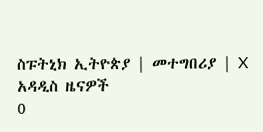ስፑትኒክ ኢትዮጵያ | መተግበሪያ | X
አዳዲስ ዜናዎች
0